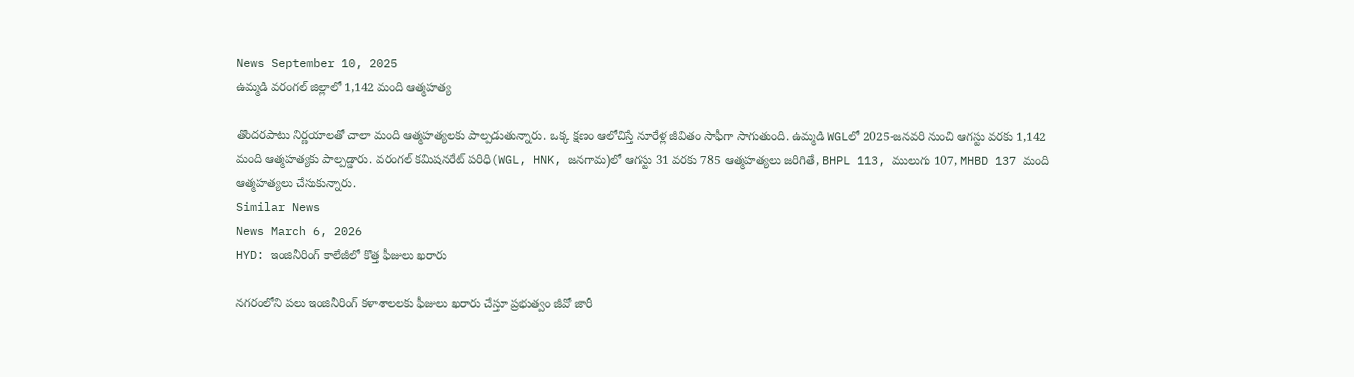News September 10, 2025
ఉమ్మడి వరంగల్ జిల్లాలో 1,142 మంది ఆత్మహత్య

తొందరపాటు నిర్ణయాలతో చాలా మంది ఆత్మహత్యలకు పాల్పడుతున్నారు. ఒక్క క్షణం ఆలోచిస్తే నూరేళ్ల జీవితం సాఫీగా సాగుతుంది. ఉమ్మడి WGLలో 2025-జనవరి నుంచి ఆగస్టు వరకు 1,142 మంది ఆత్మహత్యకు పాల్పడ్డారు. వరంగల్ కమిషనరేట్ పరిధి(WGL, HNK, జనగామ)లో ఆగస్టు 31 వరకు 785 ఆత్మహత్యలు జరిగితే, BHPL 113, ములుగు 107, MHBD 137 మంది ఆత్మహత్యలు చేసుకున్నారు.
Similar News
News March 6, 2026
HYD: ఇంజినీరింగ్ కాలేజీలో కొత్త ఫీజులు ఖరారు

నగరంలోని పలు ఇంజినీరింగ్ కళాశాలలకు ఫీజులు ఖరారు చేస్తూ ప్రభుత్వం జీవో జారీ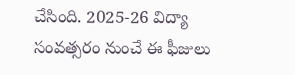చేసింది. 2025-26 విద్యా సంవత్సరం నుంచే ఈ ఫీజులు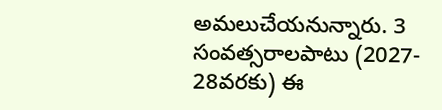అమలుచేయనున్నారు. 3 సంవత్సరాలపాటు (2027- 28వరకు) ఈ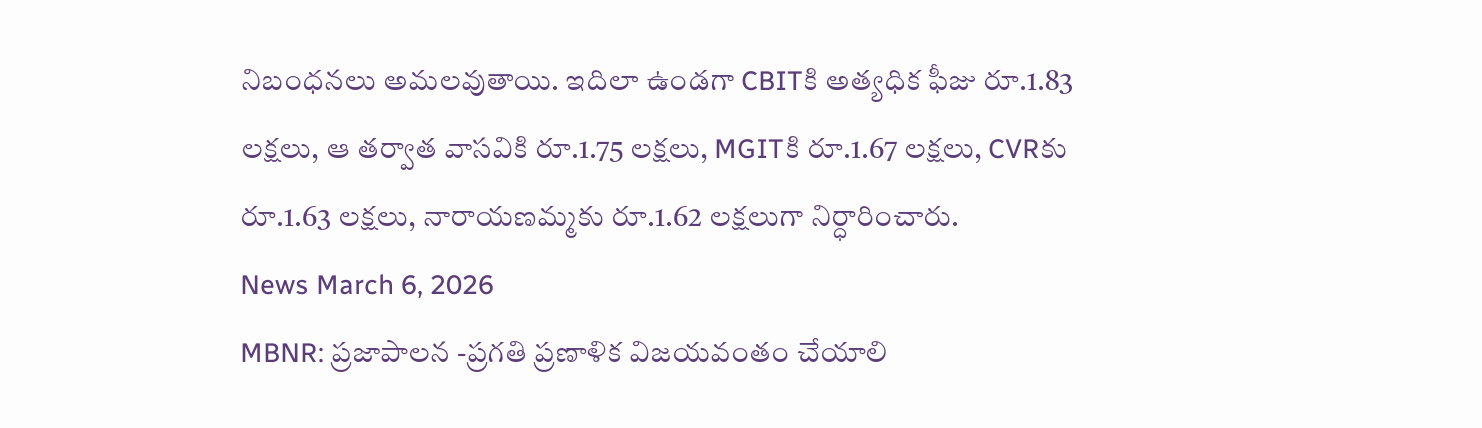నిబంధనలు అమలవుతాయి. ఇదిలా ఉండగా CBITకి అత్యధిక ఫీజు రూ.1.83 లక్షలు, ఆ తర్వాత వాసవికి రూ.1.75 లక్షలు, MGITకి రూ.1.67 లక్షలు, CVRకు రూ.1.63 లక్షలు, నారాయణమ్మకు రూ.1.62 లక్షలుగా నిర్ధారించారు.
News March 6, 2026
MBNR: ప్రజాపాలన -ప్రగతి ప్రణాళిక విజయవంతం చేయాలి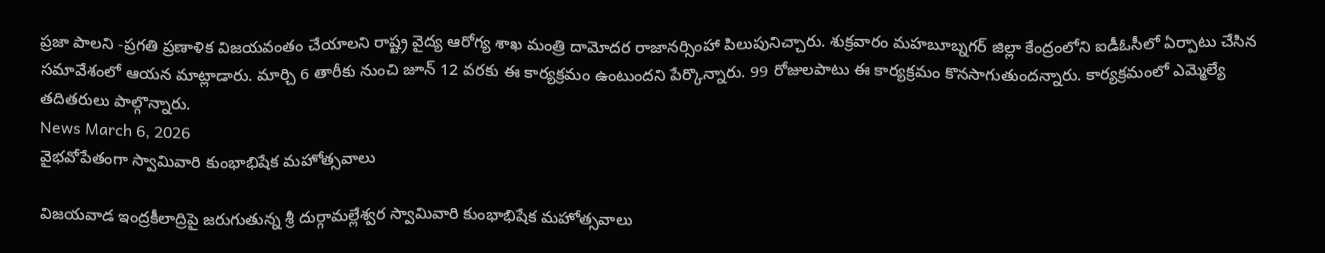ప్రజా పాలని -ప్రగతి ప్రణాళిక విజయవంతం చేయాలని రాష్ట్ర వైద్య ఆరోగ్య శాఖ మంత్రి దామోదర రాజానర్సింహా పిలుపునిచ్చారు. శుక్రవారం మహబూబ్నగర్ జిల్లా కేంద్రంలోని ఐడీఓసీలో ఏర్పాటు చేసిన సమావేశంలో ఆయన మాట్లాడారు. మార్చి 6 తారీకు నుంచి జూన్ 12 వరకు ఈ కార్యక్రమం ఉంటుందని పేర్కొన్నారు. 99 రోజులపాటు ఈ కార్యక్రమం కొనసాగుతుందన్నారు. కార్యక్రమంలో ఎమ్మెల్యే తదితరులు పాల్గొన్నారు.
News March 6, 2026
వైభవోపేతంగా స్వామివారి కుంభాభిషేక మహోత్సవాలు

విజయవాడ ఇంద్రకీలాద్రిపై జరుగుతున్న శ్రీ దుర్గామల్లేశ్వర స్వామివారి కుంభాభిషేక మహోత్సవాలు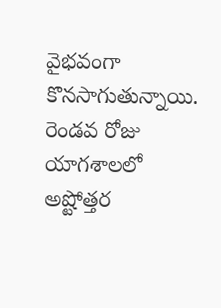వైభవంగా కొనసాగుతున్నాయి. రెండవ రోజు యాగశాలలో అష్టోత్తర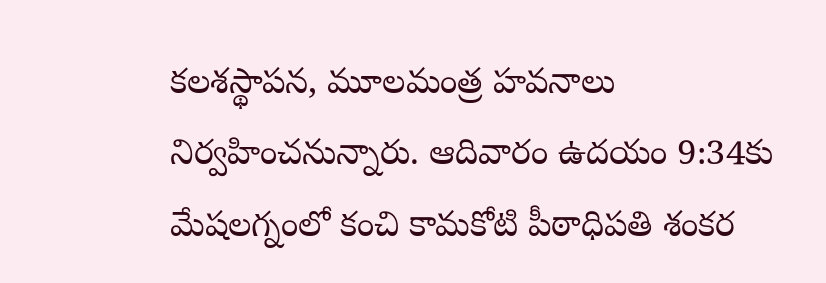కలశస్థాపన, మూలమంత్ర హవనాలు నిర్వహించనున్నారు. ఆదివారం ఉదయం 9:34కు మేషలగ్నంలో కంచి కామకోటి పీఠాధిపతి శంకర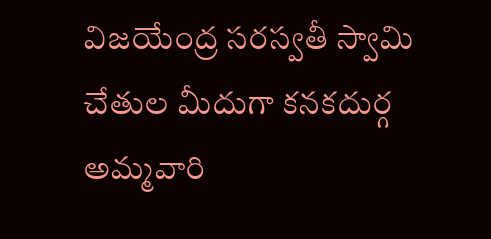విజయేంద్ర సరస్వతీ స్వామి చేతుల మీదుగా కనకదుర్గ అమ్మవారి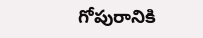గోపురానికి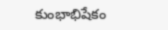కుంభాభిషేకం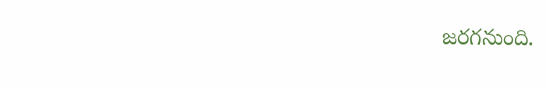జరగనుంది.